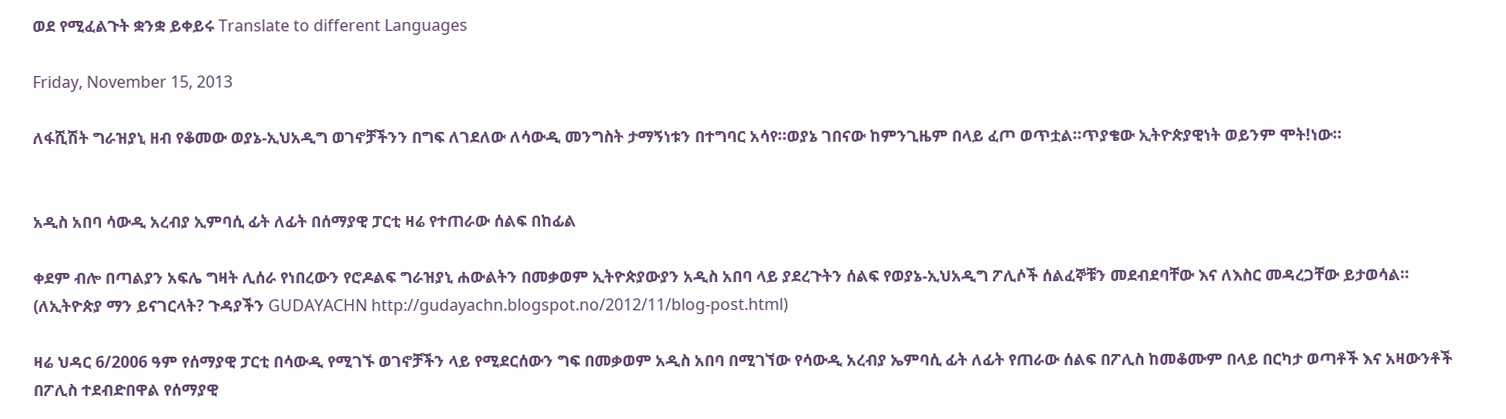ወደ የሚፈልጉት ቋንቋ ይቀይሩ Translate to different Languages

Friday, November 15, 2013

ለፋሺሽት ግራዝያኒ ዘብ የቆመው ወያኔ-ኢህአዲግ ወገኖቻችንን በግፍ ለገደለው ለሳውዲ መንግስት ታማኝነቱን በተግባር አሳየ።ወያኔ ገበናው ከምንጊዜም በላይ ፈጦ ወጥቷል።ጥያቄው ኢትዮጵያዊነት ወይንም ሞት!ነው።


አዲስ አበባ ሳውዲ አረብያ ኢምባሲ ፊት ለፊት በሰማያዊ ፓርቲ ዛሬ የተጠራው ሰልፍ በከፊል

ቀደም ብሎ በጣልያን አፍሌ ግዛት ሊሰራ የነበረውን የሮዶልፍ ግራዝያኒ ሐውልትን በመቃወም ኢትዮጵያውያን አዲስ አበባ ላይ ያደረጉትን ሰልፍ የወያኔ-ኢህአዲግ ፖሊሶች ሰልፈኞቹን መደብደባቸው እና ለእስር መዳረጋቸው ይታወሳል።
(ለኢትዮጵያ ማን ይናገርላት? ጉዳያችን GUDAYACHN http://gudayachn.blogspot.no/2012/11/blog-post.html)

ዛሬ ህዳር 6/2006 ዓም የሰማያዊ ፓርቲ በሳውዲ የሚገኙ ወገኖቻችን ላይ የሚደርሰውን ግፍ በመቃወም አዲስ አበባ በሚገኘው የሳውዲ አረብያ ኤምባሲ ፊት ለፊት የጠራው ሰልፍ በፖሊስ ከመቆሙም በላይ በርካታ ወጣቶች እና አዛውንቶች በፖሊስ ተደብድበዋል የሰማያዊ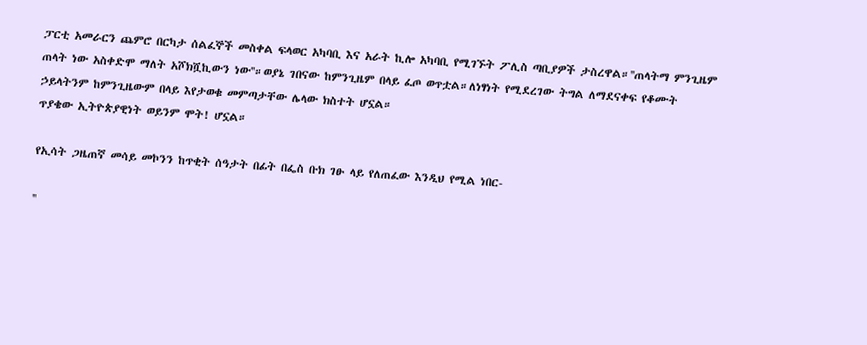ፓርቲ አመራርን ጨምሮ በርካታ ሰልፈኞች መስቀል ፍላወር አካባቢ እና አራት ኪሎ አካባቢ የሚገኙት ፖሊስ ጣቢያዎች ታስረዋል።''ጠላትማ ምንጊዜም ጠላት ነው አስቀድሞ ማለት አሾክሿኪውን ነው''።ወያኔ ገበናው ከምንጊዜም በላይ ፈጦ ወጥቷል።ለነፃነት የሚደረገው ትግል ለማደናቀፍ የቆሙት ኃይላትንም ከምንጊዜውም በላይ እየታወቁ መምጣታቸው ሌላው ክስተት ሆኗል።
ጥያቄው ኢትዮጵያዊነት ወይንም ሞት! ሆኗል።

የኢሳት ጋዜጠኛ መሳይ መኮንን ከጥቂት ሰዓታት በፊት በፌስ ቡክ ገፁ ላይ የለጠፈው እንዲህ የሚል ነበር-

''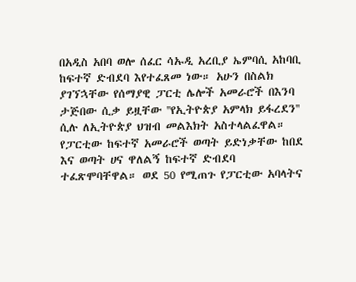በአዲስ አበባ ወሎ ሰፈር ሳኡዲ አረቢያ ኤምባሲ አከባቢ ከፍተኛ ድብደባ እየተፈጸመ ነው። አሁን በስልክ ያገኘኋቸው የሰማያዊ ፓርቲ ሌሎች አመራሮች በእንባ ታጅበው ሲቃ ይዟቸው ''የኢትዮጵያ አምላክ ይፋረደን'' ሲሉ ለኢትዮጵያ ህዝብ መልእክት አስተላልፈዋል። የፓርቲው ከፍተኛ አመራሮች ወጣት ይድነቃቸው ከበደ እና ወጣት ሀና ዋለልኝ ከፍተኛ ድብደባ ተፈጽሞባቸዋል። ወደ 50 የሚጠጉ የፓርቲው አባላትና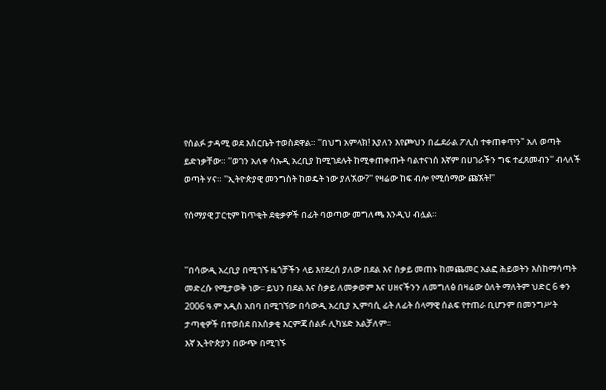የሰልፉ ታዳሚ ወደ እስርቤት ተወስደዋል። ''በህግ አምላክ! እያለን እየጮህን በፌደራል ፖሊስ ተቀጠቀጥን" አለ ወጣት ይድነቃቸው። ''ወገን አለቀ ሳኡዲ አረቢያ ከሚገደሉት ከሚቀጠቀጡት ባልተናነሰ እኛም በሀገራችን ግፍ ተፈጸመብን'' ብላለች ወጣት ሃና። ''ኢትዮጵያዊ መንግስት ከወዴት ነው ያለኧው?'' የዛሬው ከፍ ብሎ የሚሰማው ጩኧት!''

የሰማያዊ ፓርቲም ከጥቂት ደቂቃዎች በፊት ባወጣው መግለጫ እንዲህ ብሏል።


''በሳውዲ አረቢያ በሚገኙ ዜጎቻችን ላይ እየደረሰ ያለው በደል እና ስቃይ መጠኑ ከመጨመር አልፎ ሕይወትን እስከማሳጣት መድረሱ የሚታወቅ ነው፡፡ ይህን በደል እና ስቃይ ለመቃወም እና ሀዘናችንን ለመግለፅ በዛሬው ዕለት ማለትም ህድር 6 ቀን 2006 ዓ.ም አዲስ አበባ በሚገኘው በሳውዲ አረቢያ ኢምባሲ ፊት ለፊት ሰላማዊ ሰልፍ የተጠራ ቢሆንም በመንግሥት ታጣቂዎች በተወሰደ በአሰቃቂ እርምጃ ሰልፉ ሊካሄድ አልቻለም፡፡
እኛ ኢትዮጵያን በውጭ በሚገኙ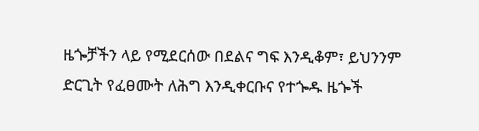ዜጐቻችን ላይ የሚደርሰው በደልና ግፍ እንዲቆም፣ ይህንንም ድርጊት የፈፀሙት ለሕግ እንዲቀርቡና የተጐዱ ዜጐች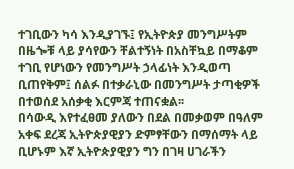ተገቢውን ካሳ እንዲያገኙ፤ የኢትዮጵያ መንግሥትም በዜጐቹ ላይ ያሳየውን ቸልተኝነት በአስቸኳይ በማቆም ተገቢ የሆነውን የመንግሥት ኃላፊነት እንዲወጣ ቢጠየቅም፤ ሰልፉ በተቃራኒው በመንግሥት ታጣቂዎች በተወሰደ አሰቃቂ እርምጃ ተጠናቋል፡፡
በሳውዲ እየተፈፀመ ያለውን በደል በመቃወም በዓለም አቀፍ ደረጃ ኢትዮጵያዊያን ድምፃቸውን በማሰማት ላይ ቢሆኑም እኛ ኢትዮጵያዊያን ግን በገዛ ሀገራችን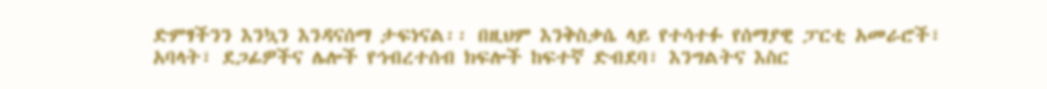ድምፃችንን እንኳን እንዳናሰማ ታፍነናል፡፡ በዚህም እንቅስቃሴ ላይ የተሳተፉ የሰማያዊ ፓርቲ አመራሮች፣ አባላት፣ ደጋፊዎችና ሌሎች የኅብረተሰብ ክፍሎች ከፍተኛ ድብደባ፣ እንግልትና እስር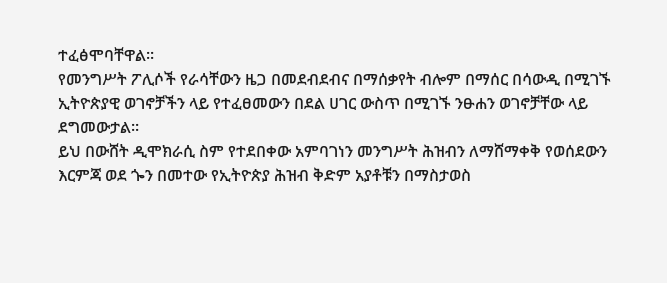ተፈፅሞባቸዋል፡፡
የመንግሥት ፖሊሶች የራሳቸውን ዜጋ በመደብደብና በማሰቃየት ብሎም በማሰር በሳውዲ በሚገኙ ኢትዮጵያዊ ወገኖቻችን ላይ የተፈፀመውን በደል ሀገር ውስጥ በሚገኙ ንፁሐን ወገኖቻቸው ላይ ደግመውታል፡፡
ይህ በውሸት ዲሞክራሲ ስም የተደበቀው አምባገነን መንግሥት ሕዝብን ለማሸማቀቅ የወሰደውን እርምጃ ወደ ጐን በመተው የኢትዮጵያ ሕዝብ ቅድም አያቶቹን በማስታወስ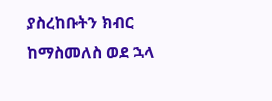ያስረከቡትን ክብር ከማስመለስ ወደ ኋላ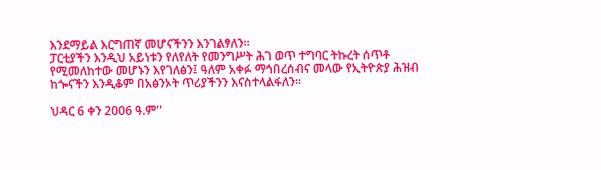እንደማይል እርግጠኛ መሆናችንን እንገልፃለን፡፡
ፓርቲያችን እንዲህ አይነቱን የለየለት የመንግሥት ሕገ ወጥ ተግባር ትኩረት ሰጥቶ የሚመለከተው መሆኑን እየገለፅን፤ ዓለም አቀፉ ማኅበረሰብና መላው የኢትዮጵያ ሕዝብ ከጐናችን እንዲቆም በአፅንኦት ጥሪያችንን እናስተላልፋለን፡፡

ህዳር 6 ቀን 2006 ዓ.ም''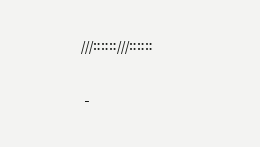///።።።///።።።

 -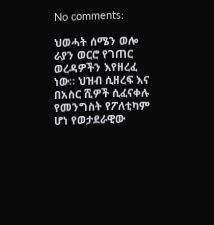No comments:

ህወሓት ሰሜን ወሎ ራያን ወርሮ የገጠር ወረዳዎችን እየዘረፈ ነው። ህዝብ ሲዘረፍ እና በአስር ሺዎች ሲፈናቀሉ የመንግስት የፖለቲካም ሆነ የወታደራዊው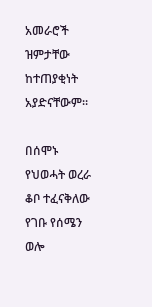አመራሮች ዝምታቸው ከተጠያቂነት አያድናቸውም።

በሰሞኑ የህወሓት ወረራ ቆቦ ተፈናቅለው የገቡ የሰሜን ወሎ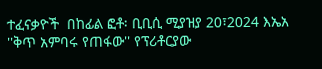ተፈናቃዮች  በከፊል ፎቶ፡ ቢቢሲ ሚያዝያ 20፣2024 እኤአ ''ቅጥ አምባሩ የጠፋው'' የፕሪቶርያው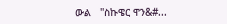ውል   ''ስኩዌር ዋን&#...